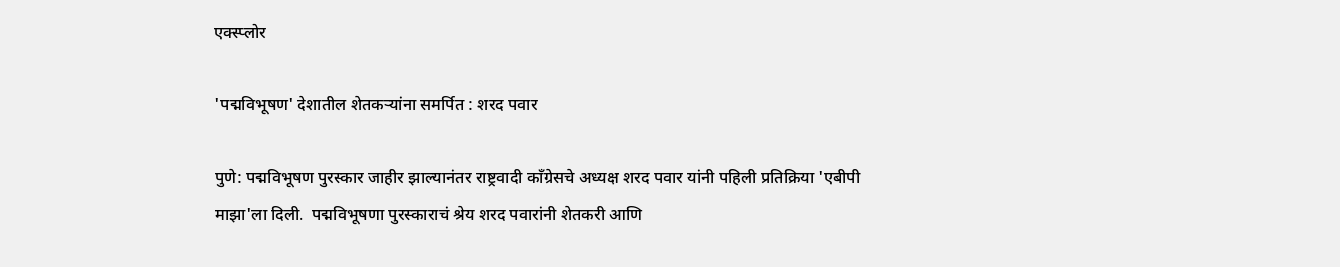एक्स्प्लोर

'पद्मविभूषण' देशातील शेतकऱ्यांना समर्पित : शरद पवार

पुणे: पद्मविभूषण पुरस्कार जाहीर झाल्यानंतर राष्ट्रवादी काँग्रेसचे अध्यक्ष शरद पवार यांनी पहिली प्रतिक्रिया 'एबीपी माझा'ला दिली.  पद्मविभूषणा पुरस्काराचं श्रेय शरद पवारांनी शेतकरी आणि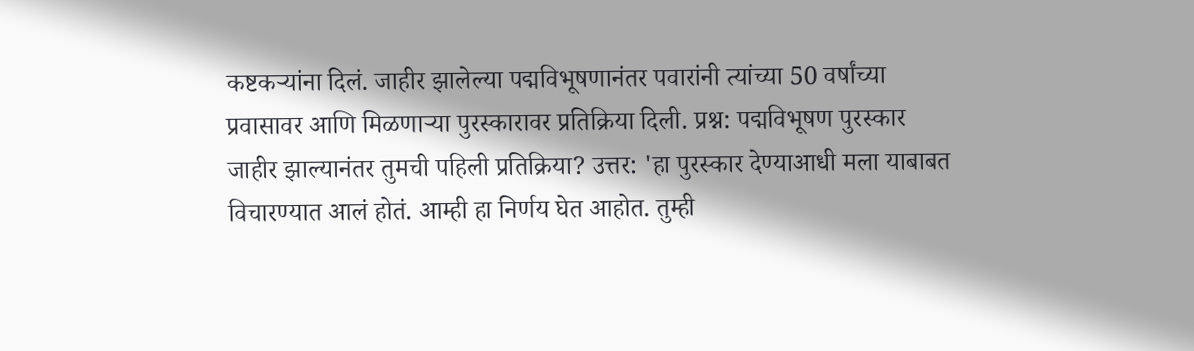कष्टकऱ्यांना दिलं. जाहीर झालेल्या पद्मविभूषणानंतर पवारांनी त्यांच्या 50 वर्षांच्या प्रवासावर आणि मिळणाऱ्या पुरस्कारावर प्रतिक्रिया दिली. प्रश्न: पद्मविभूषण पुरस्कार जाहीर झाल्यानंतर तुमची पहिली प्रतिक्रिया? उत्तर: 'हा पुरस्कार देण्याआधी मला याबाबत विचारण्यात आलं होतं. आम्ही हा निर्णय घेत आहोत. तुम्ही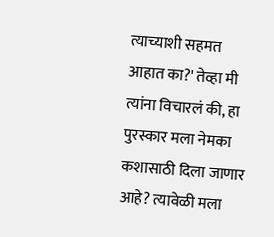त्याच्याशी सहमत आहात का?' तेव्हा मी त्यांना विचारलं की, हा पुरस्कार मला नेमका कशासाठी दिला जाणार आहे? त्यावेळी मला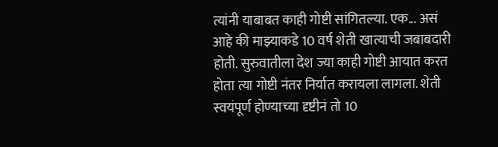त्यांनी याबाबत काही गोष्टी सांगितल्या. एक... असं आहे की माझ्याकडे 10 वर्ष शेती खात्याची जबाबदारी होती. सुरुवातीला देश ज्या काही गोष्टी आयात करत होता त्या गोष्टी नंतर निर्यात करायला लागला. शेती स्वयंपूर्ण होण्याच्या दृष्टीनं तो 10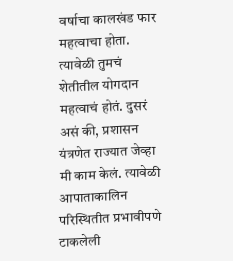वर्षाचा कालखंड फार महत्वाचा होता. त्यावेळी तुमचं शेतीतील योगदान महत्वाचं होतं. दुसरं असं की, प्रशासन यंत्रणेत राज्यात जेव्हा मी काम केलं. त्यावेळी आपाताकालिन परिस्थितीत प्रभावीपणे टाकलेली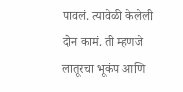पावलं. त्यावेळी केलेली दोन कामं. ती म्हणजे लातूरचा भूकंप आणि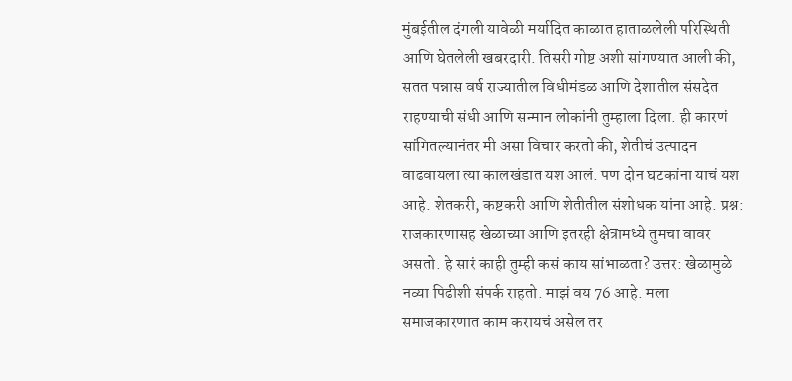मुंबईतील दंगली यावेळी मर्यादित काळात हाताळलेली परिस्थिती आणि घेतलेली खबरदारी. तिसरी गोष्ट अशी सांगण्यात आली की, सतत पन्नास वर्ष राज्यातील विधीमंडळ आणि देशातील संसदेत राहण्याची संधी आणि सन्मान लोकांनी तुम्हाला दिला. ही कारणं सांगितल्यानंतर मी असा विचार करतो की, शेतीचं उत्पादन वाढवायला त्या कालखंडात यश आलं. पण दोन घटकांना याचं यश आहे. शेतकरी, कष्टकरी आणि शेतीतील संशोधक यांना आहे. प्रश्न: राजकारणासह खेळाच्या आणि इतरही क्षेत्रामध्ये तुमचा वावर असतो. हे सारं काही तुम्ही कसं काय सांभाळता? उत्तर: खेळामुळे नव्या पिढीशी संपर्क राहतो. माझं वय 76 आहे. मला समाजकारणात काम करायचं असेल तर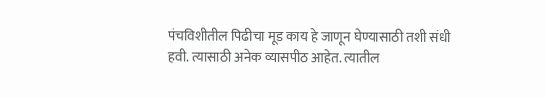पंचविशीतील पिढीचा मूड काय हे जाणून घेण्यासाठी तशी संधी हवी. त्यासाठी अनेक व्यासपीठ आहेत. त्यातील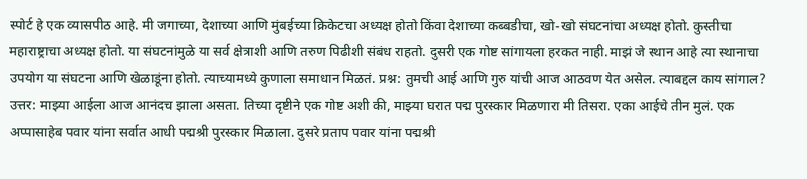स्पोर्ट हे एक व्यासपीठ आहे. मी जगाच्या, देशाच्या आणि मुंबईच्या क्रिकेटचा अध्यक्ष होतो किंवा देशाच्या कब्बडीचा, खो-खो संघटनांचा अध्यक्ष होतो. कुस्तीचा महाराष्ट्राचा अध्यक्ष होतो. या संघटनांमुळे या सर्व क्षेत्राशी आणि तरुण पिढीशी संबंध राहतो. दुसरी एक गोष्ट सांगायला हरकत नाही. माझं जे स्थान आहे त्या स्थानाचा उपयोग या संघटना आणि खेळाडूंना होतो. त्याच्यामध्ये कुणाला समाधान मिळतं. प्रश्न: तुमची आई आणि गुरु यांची आज आठवण येत असेल. त्याबद्दल काय सांगाल? उत्तर: माझ्या आईला आज आनंदच झाला असता. तिच्या दृष्टीने एक गोष्ट अशी की, माझ्या घरात पद्म पुरस्कार मिळणारा मी तिसरा. एका आईचे तीन मुलं. एक अप्पासाहेब पवार यांना सर्वात आधी पद्मश्री पुरस्कार मिळाला. दुसरे प्रताप पवार यांना पद्मश्री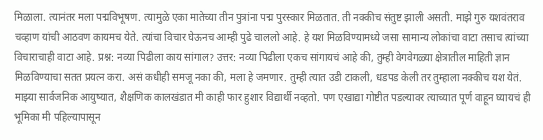मिळाला. त्यानंतर मला पद्मविभूषण. त्यामुळे एका मातेच्या तीन पुत्रांना पद्म पुरस्कार मिळतात. ती नक्कीच संतुष्ट झाली असती. माझे गुरु यशवंतराव चव्हाण यांची आठवण कायमच येते. त्यांचा विचार घेऊनच आम्ही पुढे चाललो आहे. हे यश मिळविण्यामध्ये जसा सामान्य लोकांचा वाटा तसाच त्यांच्या विचाराचाही वाटा आहे. प्रश्न: नव्या पिढीला काय सांगाल? उत्तर: नव्या पिढीला एकच सांगायचं आहे की, तुम्ही वेगवेगळ्या क्षेत्रातील माहिती ज्ञान मिळविण्याचा सतत प्रयत्न करा. असं कधीही समजू नका की, मला हे जमणार. तुम्ही त्यात उडी टाकली, धडपड केली तर तुम्हाला नक्कीच यश येतं. माझ्या सार्वजनिक आयुष्यात, शैक्षणिक कालखंडात मी काही फार हुशार विद्यार्थी नव्हतो. पण एखाद्या गोष्टीत पडल्यावर त्याच्यात पूर्ण वाहून घ्यायचं ही भूमिका मी पहिल्यापासून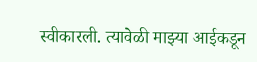स्वीकारली. त्यावेळी माझ्या आईकडून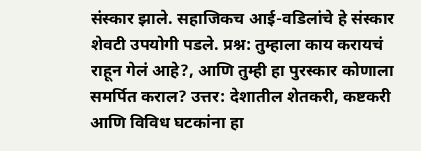संस्कार झाले. सहाजिकच आई-वडिलांचे हे संस्कार शेवटी उपयोगी पडले. प्रश्न: तुम्हाला काय करायचं राहून गेलं आहे?, आणि तुम्ही हा पुरस्कार कोणाला समर्पित कराल? उत्तर: देशातील शेतकरी, कष्टकरी आणि विविध घटकांना हा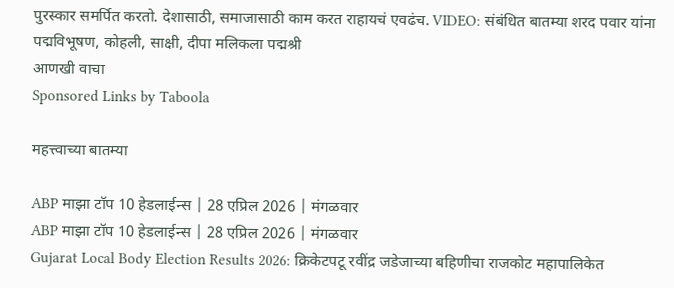पुरस्कार समर्पित करतो. देशासाठी, समाजासाठी काम करत राहायचं एवढंच. VIDEO: संबंधित बातम्या शरद पवार यांना पद्मविभूषण, कोहली, साक्षी, दीपा मलिकला पद्मश्री
आणखी वाचा
Sponsored Links by Taboola

महत्त्वाच्या बातम्या

ABP माझा टॉप 10 हेडलाईन्स | 28 एप्रिल 2026 | मंगळवार
ABP माझा टॉप 10 हेडलाईन्स | 28 एप्रिल 2026 | मंगळवार
Gujarat Local Body Election Results 2026: क्रिकेटपटू रवींद्र जडेजाच्या बहिणीचा राजकोट महापालिकेत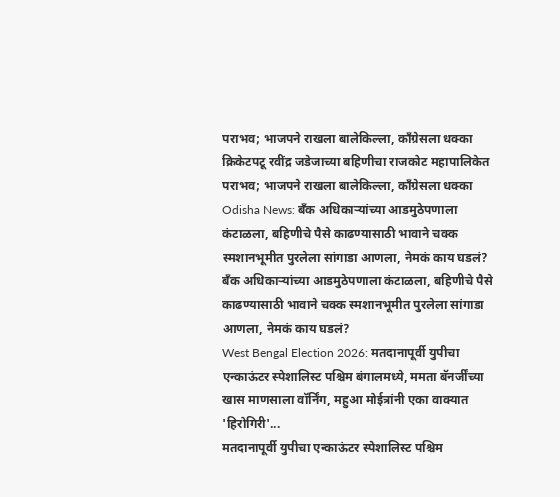पराभव; भाजपने राखला बालेकिल्ला, काँग्रेसला धक्का
क्रिकेटपटू रवींद्र जडेजाच्या बहिणीचा राजकोट महापालिकेत पराभव; भाजपने राखला बालेकिल्ला, काँग्रेसला धक्का
Odisha News: बँक अधिकाऱ्यांच्या आडमुठेपणाला कंटाळला, बहिणीचे पैसे काढण्यासाठी भावाने चक्क स्मशानभूमीत पुरलेला सांगाडा आणला, नेमकं काय घडलं?
बँक अधिकाऱ्यांच्या आडमुठेपणाला कंटाळला, बहिणीचे पैसे काढण्यासाठी भावाने चक्क स्मशानभूमीत पुरलेला सांगाडा आणला, नेमकं काय घडलं?
West Bengal Election 2026: मतदानापूर्वी युपीचा एन्काऊंटर स्पेशालिस्ट पश्चिम बंगालमध्ये, ममता बॅनर्जींच्या खास माणसाला वॉर्निंग, महुआ मोईत्रांनी एका वाक्यात 'हिरोगिरी'...
मतदानापूर्वी युपीचा एन्काऊंटर स्पेशालिस्ट पश्चिम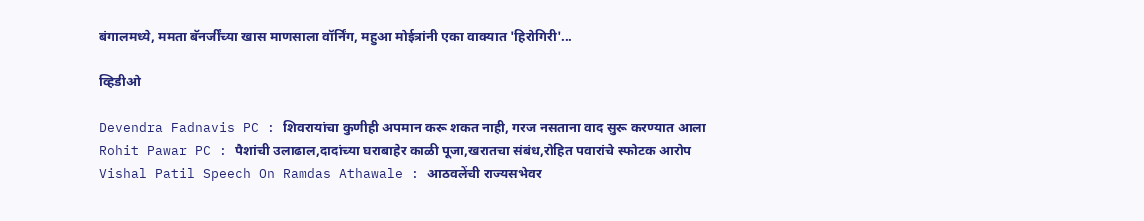बंगालमध्ये, ममता बॅनर्जींच्या खास माणसाला वॉर्निंग, महुआ मोईत्रांनी एका वाक्यात 'हिरोगिरी'...

व्हिडीओ

Devendra Fadnavis PC : शिवरायांचा कुणीही अपमान करू शकत नाही, गरज नसताना वाद सुरू करण्यात आला
Rohit Pawar PC : पैशांची उलाढाल,दादांच्या घराबाहेर काळी पूजा,खरातचा संबंध,रोहित पवारांचे स्फोटक आरोप
Vishal Patil Speech On Ramdas Athawale : आठवलेंची राज्यसभेवर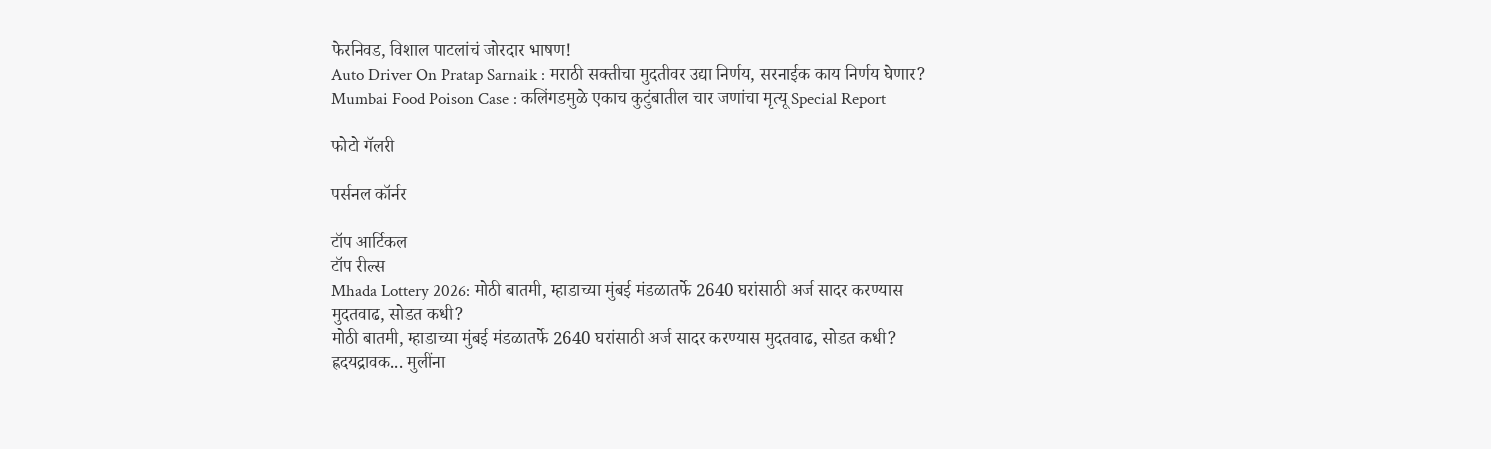फेरनिवड, विशाल पाटलांचं जोरदार भाषण!
Auto Driver On Pratap Sarnaik : मराठी सक्तीचा मुदतीवर उद्या निर्णय, सरनाईक काय निर्णय घेणार?
Mumbai Food Poison Case : कलिंगडमुळे एकाच कुटुंबातील चार जणांचा मृत्यू Special Report

फोटो गॅलरी

पर्सनल कॉर्नर

टॉप आर्टिकल
टॉप रील्स
Mhada Lottery 2026: मोठी बातमी, म्हाडाच्या मुंबई मंडळातर्फे 2640 घरांसाठी अर्ज सादर करण्यास मुदतवाढ, सोडत कधी?
मोठी बातमी, म्हाडाच्या मुंबई मंडळातर्फे 2640 घरांसाठी अर्ज सादर करण्यास मुदतवाढ, सोडत कधी?
ह्रदयद्रावक... मुलींना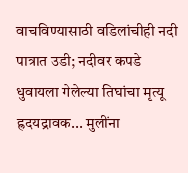वाचविण्यासाठी वडिलांचीही नदी पात्रात उडी; नदीवर कपडे धुवायला गेलेल्या तिघांचा मृत्यू
ह्रदयद्रावक... मुलींना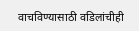वाचविण्यासाठी वडिलांचीही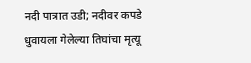नदी पात्रात उडी; नदीवर कपडे धुवायला गेलेल्या तिघांचा मृत्यू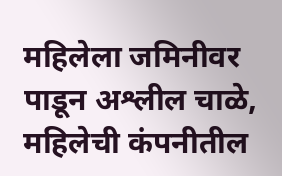महिलेला जमिनीवर पाडून अश्लील चाळे, महिलेची कंपनीतील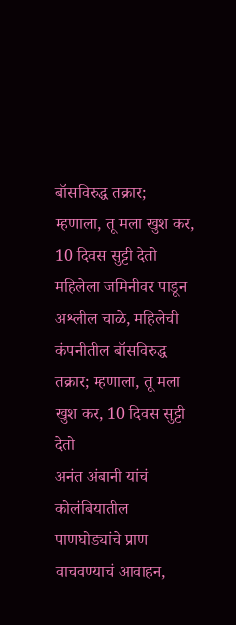बॉसविरुद्ध तक्रार; म्हणाला, तू मला खुश कर, 10 दिवस सुट्टी देतो
महिलेला जमिनीवर पाडून अश्लील चाळे, महिलेची कंपनीतील बॉसविरुद्ध तक्रार; म्हणाला, तू मला खुश कर, 10 दिवस सुट्टी देतो
अनंत अंबानी यांचं कोलंबियातील पाणघोड्यांचे प्राण वाचवण्याचं आवाहन,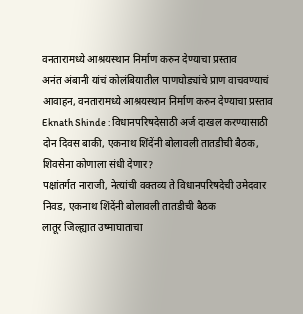वनतारामध्ये आश्रयस्थान निर्माण करुन देण्याचा प्रस्ताव
अनंत अंबानी यांचं कोलंबियातील पाणघोड्यांचे प्राण वाचवण्याचं आवाहन, वनतारामध्ये आश्रयस्थान निर्माण करुन देण्याचा प्रस्ताव
Eknath Shinde : विधानपरिषदेसाठी अर्ज दाखल करण्यासाठी दोन दिवस बाकी, एकनाथ शिंदेंनी बोलावली तातडीची बैठक, शिवसेना कोणाला संधी देणार?
पक्षांतर्गत नाराजी, नेत्यांची वक्तव्य ते विधानपरिषदेची उमेदवार निवड, एकनाथ शिंदेंनी बोलावली तातडीची बैठक
लातूर जिल्ह्यात उष्माघाताचा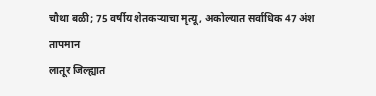चौथा बळी; 75 वर्षीय शेतकऱ्याचा मृत्यू, अकोल्यात सर्वाधिक 47 अंश तापमान
लातूर जिल्ह्यात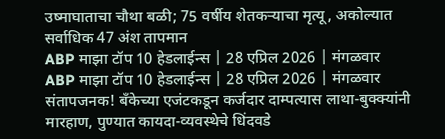उष्माघाताचा चौथा बळी; 75 वर्षीय शेतकऱ्याचा मृत्यू, अकोल्यात सर्वाधिक 47 अंश तापमान
ABP माझा टॉप 10 हेडलाईन्स | 28 एप्रिल 2026 | मंगळवार
ABP माझा टॉप 10 हेडलाईन्स | 28 एप्रिल 2026 | मंगळवार
संतापजनक! बँकेच्या एजंटकडून कर्जदार दाम्पत्यास लाथा-बुक्क्यांनी मारहाण, पुण्यात कायदा-व्यवस्थेचे धिंदवडे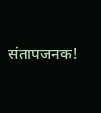संतापजनक!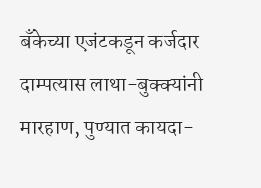बँकेच्या एजंटकडून कर्जदार दाम्पत्यास लाथा-बुक्क्यांनी मारहाण, पुण्यात कायदा-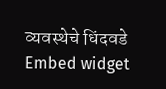व्यवस्थेचे धिंदवडे
Embed widget